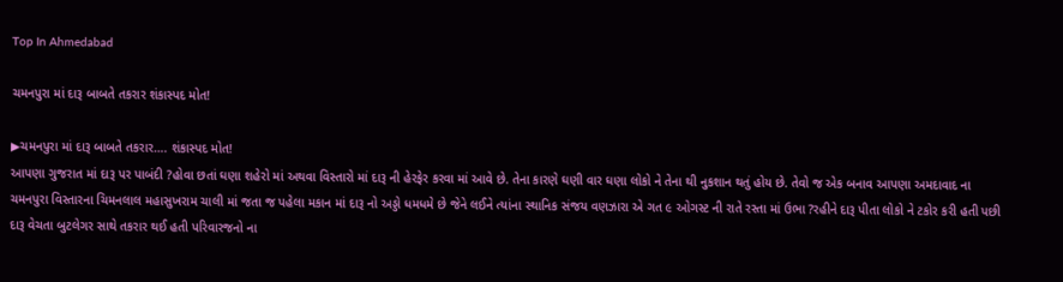Top In Ahmedabad

ચમનપુરા માં દારૂ બાબતે તકરાર શંકાસ્પદ મોત!

▶ચમનપુરા માં દારૂ બાબતે તકરાર…. શંકાસ્પદ મોત!
આપણા ગુજરાત માં દારૂ પર પાબંદી ?હોવા છતાં ઘણા શહેરો માં અથવા વિસ્તારો માં દારૂ ની હેરફેર કરવા માં આવે છે. તેના કારણે ઘણી વાર ઘણા લોકો ને તેના થી નુકશાન થતું હોય છે. તેવો જ એક બનાવ આપણા અમદાવાદ ના ચમનપુરા વિસ્તારના ચિમનલાલ મહાસુખરામ ચાલી માં જતા જ પહેલા મકાન માં દારૂ નો અડ્ડો ધમધમે છે જેને લઈને ત્યાંના સ્થાનિક સંજય વણઝારા એ ગત ૯ ઓગસ્ટ ની રાતે રસ્તા માં ઉભા ?રહીને દારૂ પીતા લોકો ને ટકોર કરી હતી પછી દારૂ વેચતા બુટલેગર સાથે તકરાર થઈ હતી પરિવારજનો ના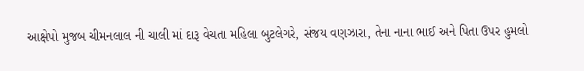આક્ષેપો મુજબ ચીમનલાલ ની ચાલી માં દારૂ વેચતા મહિલા બુટલેગરે, સંજય વણઝારા, તેના નાના ભાઈ અને પિતા ઉપર હુમલો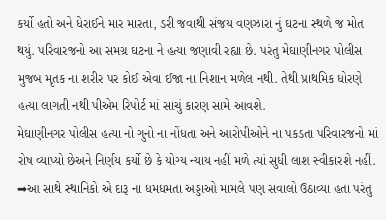કર્યો હતો અને ધેરાઈને માર મારતા, ડરી જવાથી સંજય વણઝારા નું ઘટના સ્થળે જ મોત થયું. પરિવારજનો આ સમગ્ર ઘટના ને હત્યા જણાવી રહ્યા છે. પરંતુ મેઘાણીનગર પોલીસ મુજબ મૃતક ના શરીર પર કોઈ એવા ઈજા ના નિશાન મળેલ નથી. તેથી પ્રાથમિક ધોરણે હત્યા લાગતી નથી પીએમ રિપોર્ટ માં સાચું કારણ સામે આવશે.
મેઘાણીનગર પોલીસ હત્યા નો ગુનો ના નોંધતા અને આરોપીઓને ના પકડતા પરિવારજનો માં રોષ વ્યાપ્યો છેઅને નિર્ણય કર્યો છે કે યોગ્ય ન્યાય નહીં મળે ત્યાં સુધી લાશ સ્વીકારશે નહીં.
➡આ સાથે સ્થાનિકો એ દારૂ ના ધમધમતા અડ્ડાઓ મામલે પણ સવાલો ઉઠાવ્યા હતા પરંતુ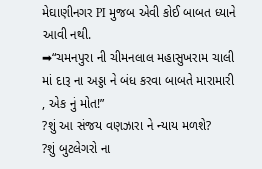મેઘાણીનગર PI મુજબ એવી કોઈ બાબત ધ્યાને આવી નથી.
➡“ચમનપુરા ની ચીમનલાલ મહાસુખરામ ચાલી માં દારૂ ના અડ્ડા ને બંધ કરવા બાબતે મારામારી , એક નું મોત!”
?શું આ સંજય વણઝારા ને ન્યાય મળશે?
?શું બુટલેગરો ના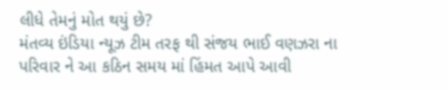લીધે તેમનું મોત થયું છે?
મંતવ્ય ઇંડિયા ન્યૂઝ ટીમ તરફ થી સંજય ભાઈ વણઝરા ના પરિવાર ને આ કઠિન સમય માં હિંમત આપે આવી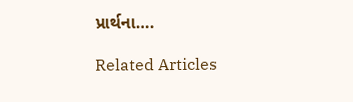પ્રાર્થના….

Related Articles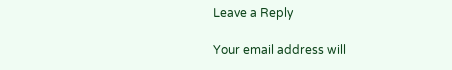Leave a Reply

Your email address will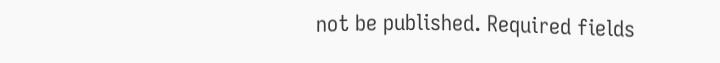not be published. Required fields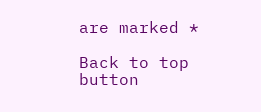are marked *

Back to top button